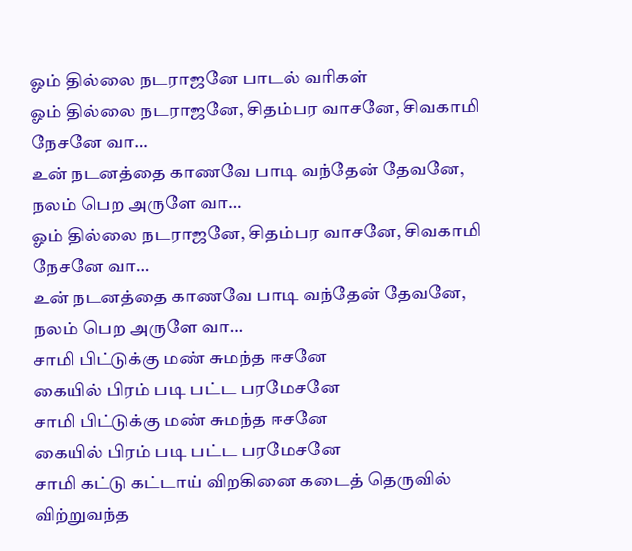ஓம் தில்லை நடராஜனே பாடல் வரிகள்
ஓம் தில்லை நடராஜனே, சிதம்பர வாசனே, சிவகாமி நேசனே வா…
உன் நடனத்தை காணவே பாடி வந்தேன் தேவனே, நலம் பெற அருளே வா…
ஓம் தில்லை நடராஜனே, சிதம்பர வாசனே, சிவகாமி நேசனே வா…
உன் நடனத்தை காணவே பாடி வந்தேன் தேவனே, நலம் பெற அருளே வா…
சாமி பிட்டுக்கு மண் சுமந்த ஈசனே
கையில் பிரம் படி பட்ட பரமேசனே
சாமி பிட்டுக்கு மண் சுமந்த ஈசனே
கையில் பிரம் படி பட்ட பரமேசனே
சாமி கட்டு கட்டாய் விறகினை கடைத் தெருவில் விற்றுவந்த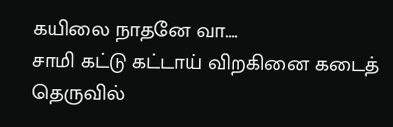கயிலை நாதனே வா….
சாமி கட்டு கட்டாய் விறகினை கடைத் தெருவில்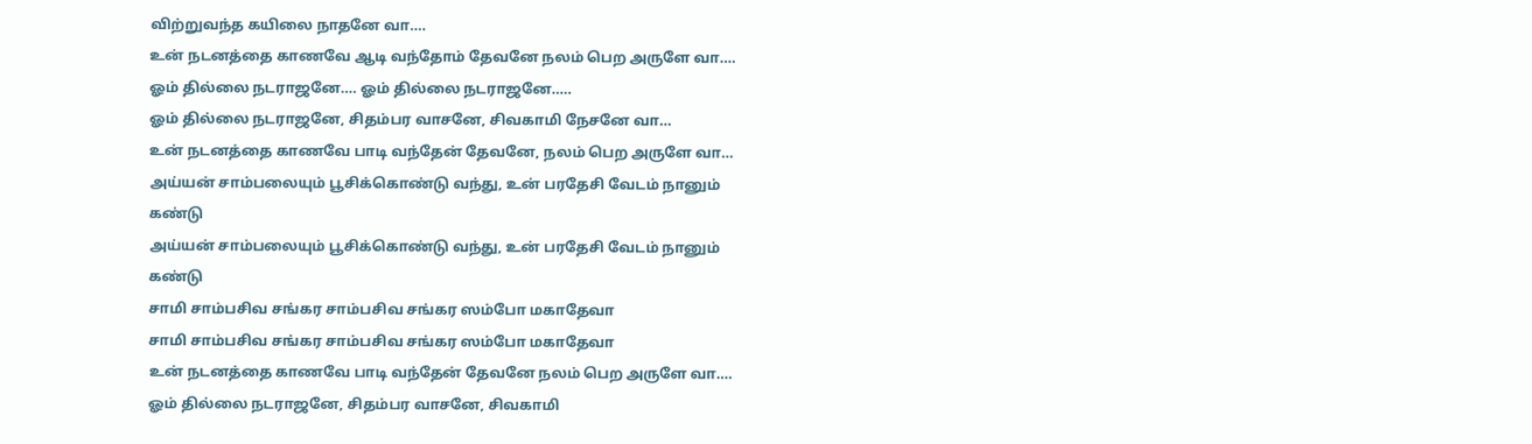விற்றுவந்த கயிலை நாதனே வா….
உன் நடனத்தை காணவே ஆடி வந்தோம் தேவனே நலம் பெற அருளே வா….
ஓம் தில்லை நடராஜனே…. ஓம் தில்லை நடராஜனே…..
ஓம் தில்லை நடராஜனே, சிதம்பர வாசனே, சிவகாமி நேசனே வா…
உன் நடனத்தை காணவே பாடி வந்தேன் தேவனே, நலம் பெற அருளே வா…
அய்யன் சாம்பலையும் பூசிக்கொண்டு வந்து, உன் பரதேசி வேடம் நானும் கண்டு
அய்யன் சாம்பலையும் பூசிக்கொண்டு வந்து, உன் பரதேசி வேடம் நானும் கண்டு
சாமி சாம்பசிவ சங்கர சாம்பசிவ சங்கர ஸம்போ மகாதேவா
சாமி சாம்பசிவ சங்கர சாம்பசிவ சங்கர ஸம்போ மகாதேவா
உன் நடனத்தை காணவே பாடி வந்தேன் தேவனே நலம் பெற அருளே வா….
ஓம் தில்லை நடராஜனே, சிதம்பர வாசனே, சிவகாமி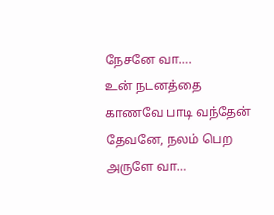நேசனே வா….
உன் நடனத்தை காணவே பாடி வந்தேன் தேவனே, நலம் பெற அருளே வா…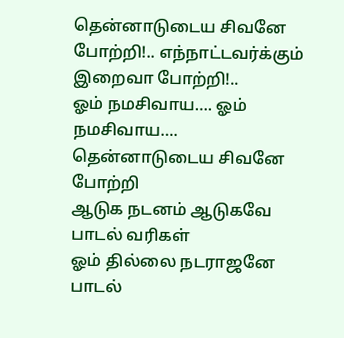தென்னாடுடைய சிவனே போற்றி!.. எந்நாட்டவர்க்கும் இறைவா போற்றி!..
ஓம் நமசிவாய…. ஓம் நமசிவாய….
தென்னாடுடைய சிவனே போற்றி
ஆடுக நடனம் ஆடுகவே பாடல் வரிகள்
ஓம் தில்லை நடராஜனே பாடல்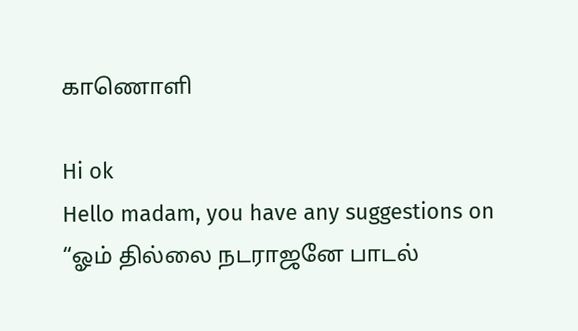காணொளி

Hi ok
Hello madam, you have any suggestions on “ஓம் தில்லை நடராஜனே பாடல்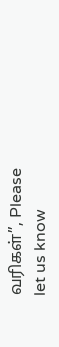வரிகள்”, Please let us know